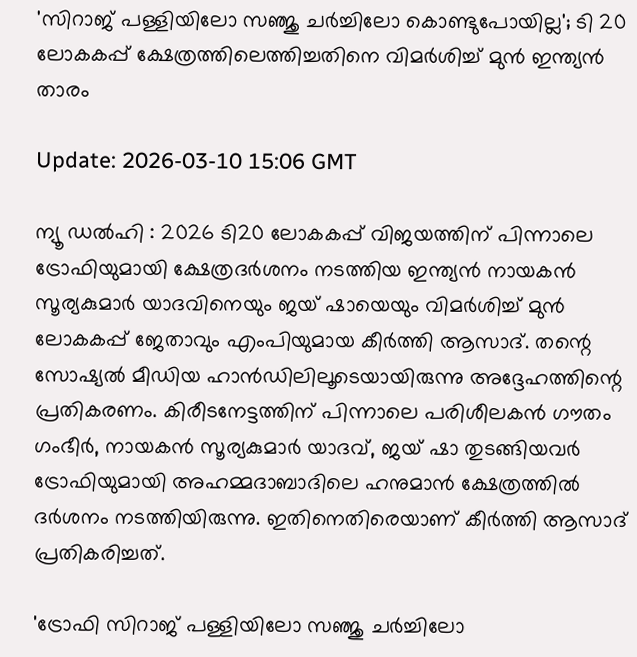'സിറാജ് പള്ളിയിലോ സഞ്ജു ചർച്ചിലോ കൊണ്ടുപോയില്ല'; ടി 20 ലോകകപ്പ് ക്ഷേത്രത്തിലെത്തിച്ചതിനെ വിമർശിച്ച് മുൻ ഇന്ത്യൻ താരം

Update: 2026-03-10 15:06 GMT

ന്യൂ ഡൽഹി : 2026 ടി20 ലോകകപ്പ് വിജയത്തിന് പിന്നാലെ ട്രോഫിയുമായി ക്ഷേത്രദർശനം നടത്തിയ ഇന്ത്യൻ നായകൻ സൂര്യകുമാർ യാദവിനെയും ജയ് ഷായെയും വിമർശിച്ച് മുൻ ലോകകപ്പ് ജേതാവും എംപിയുമായ കീർത്തി ആസാദ്. തന്റെ സോഷ്യൽ മീഡിയ ഹാൻഡിലിലൂടെയായിരുന്നു അദ്ദേഹത്തിന്റെ പ്രതികരണം. കിരീടനേട്ടത്തിന് പിന്നാലെ പരിശീലകൻ ഗൗതം ഗംഭീർ, നായകൻ സൂര്യകുമാർ യാദവ്, ജയ് ഷാ തുടങ്ങിയവർ ട്രോഫിയുമായി അഹമ്മദാബാദിലെ ഹനുമാൻ ക്ഷേത്രത്തിൽ ദർശനം നടത്തിയിരുന്നു. ഇതിനെതിരെയാണ് കീർത്തി ആസാദ് പ്രതികരിച്ചത്.

'ട്രോഫി സിറാജ് പള്ളിയിലോ സഞ്ജു ചർച്ചിലോ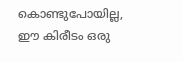കൊണ്ടുപോയില്ല, ഈ കിരീടം ഒരു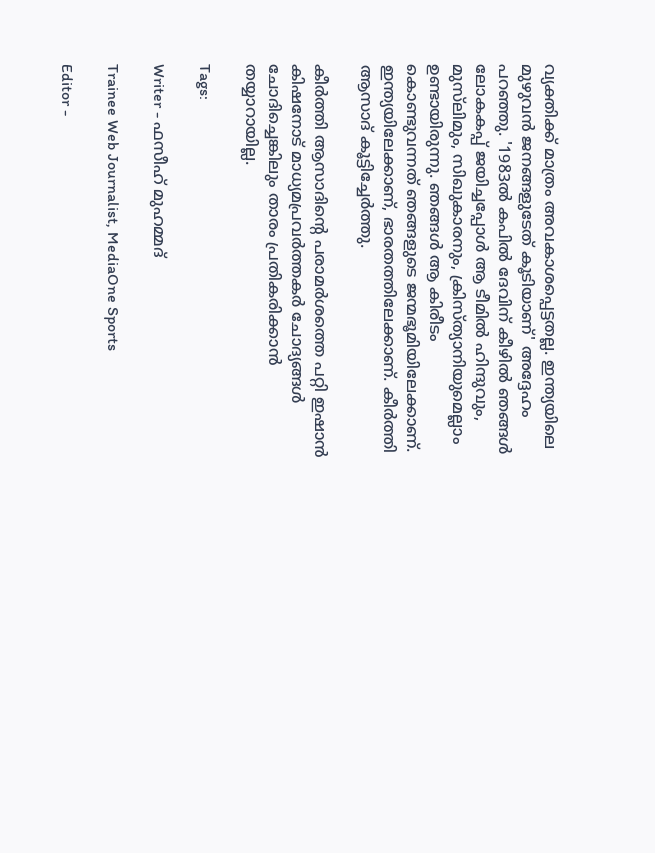വ്യക്തിക്ക് മാത്രം അവകാശപ്പെട്ടതല്ല. ഇന്ത്യയിലെ മുഴുവൻ ജനങ്ങളുടേത് കൂടിയാണ്' അദ്ദേഹം പറഞ്ഞു. '1983ൽ കപിൽ ദേവിന് കീഴിൽ ഞങ്ങൾ ലോകകപ്പ് ജയിച്ചപ്പോൾ ആ ടീമിൽ ഹിന്ദുവും, മുസ്‌ലിമും, സിഖുകാരനും, ക്രിസ്ത്യാനിയുമെല്ലാം ഉണ്ടായിരുന്നു. ഞങ്ങൾ ആ കിരീടം കൊണ്ടുവന്നത് ഞങ്ങളുടെ ജന്മഭൂമിയിലേക്കാണ്. ഇന്ത്യയിലേക്കാണ്, ഭാരതത്തിലേക്കാണ്. കീർത്തി ആസാദ് കൂട്ടിച്ചേർത്തു.

കീർത്തി ആസാദിന്റെ പരാമർശത്തെ പറ്റി ഇഷാൻ കിഷനോട് മാധ്യമപ്രവർത്തകർ ചോദ്യങ്ങൾ ചോദിച്ചെങ്കിലും താരം പ്രതികരിക്കാൻ തയ്യാറായില്ല.

Tags:

Writer - ഫസീഹ് മുഹമ്മദ്

Trainee Web Journalist, MediaOne Sports

Editor -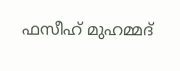ഫസീഹ് മുഹമ്മദ്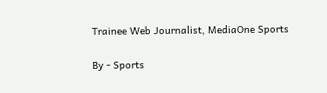Trainee Web Journalist, MediaOne Sports

By - Sports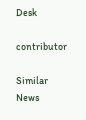Desk

contributor

Similar News